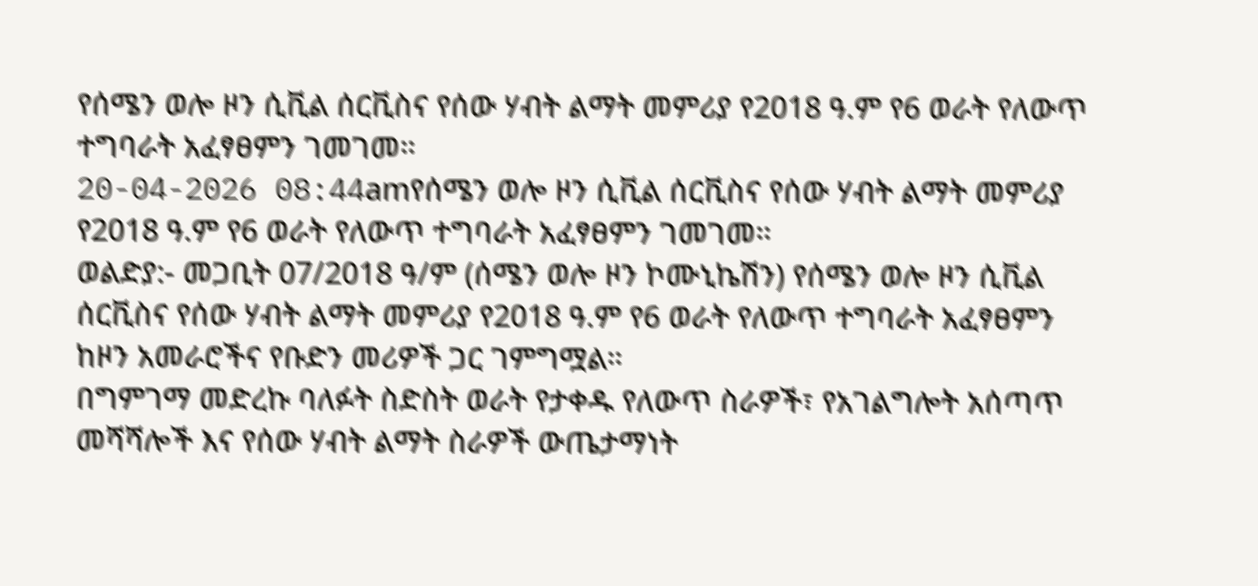የሰሜን ወሎ ዞን ሲቪል ሰርቪስና የሰው ሃብት ልማት መምሪያ የ2018 ዓ.ም የ6 ወራት የለውጥ ተግባራት አፈፃፀምን ገመገመ።
20-04-2026 08:44amየሰሜን ወሎ ዞን ሲቪል ሰርቪስና የሰው ሃብት ልማት መምሪያ የ2018 ዓ.ም የ6 ወራት የለውጥ ተግባራት አፈፃፀምን ገመገመ።
ወልድያ:- መጋቢት 07/2018 ዓ/ም (ሰሜን ወሎ ዞን ኮሙኒኬሽን) የሰሜን ወሎ ዞን ሲቪል ሰርቪስና የሰው ሃብት ልማት መምሪያ የ2018 ዓ.ም የ6 ወራት የለውጥ ተግባራት አፈፃፀምን ከዞን አመራሮችና የቡድን መሪዎች ጋር ገምግሟል።
በግምገማ መድረኩ ባለፉት ስድስት ወራት የታቀዱ የለውጥ ስራዎች፣ የአገልግሎት አሰጣጥ መሻሻሎች እና የሰው ሃብት ልማት ስራዎች ውጤታማነት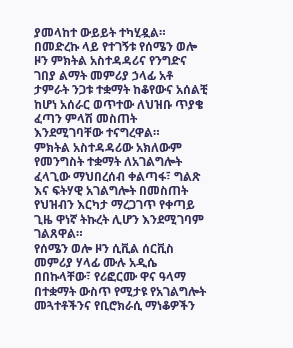ያመላከተ ውይይት ተካሂዷል።
በመድረኩ ላይ የተገኝቱ የሰሜን ወሎ ዞን ምክትል አስተዳዳሪና የንግድና ገበያ ልማት መምሪያ ኃላፊ አቶ ታምራት ንጋቱ ተቋማት ከቆየውና አሰልቺ ከሆነ አሰራር ወጥተው ለህዝቡ ጥያቄ ፈጣን ምላሽ መስጠት እንደሚገባቸው ተናግረዋል።
ምክትል አስተዳዳሪው አክለውም የመንግስት ተቋማት ለአገልግሎት ፈላጊው ማህበረሰብ ቀልጣፋ፣ ግልጽ እና ፍትሃዊ አገልግሎት በመስጠት የህዝብን እርካታ ማረጋገጥ የቀጣይ ጊዜ ዋነኛ ትኩረት ሊሆን እንደሚገባም ገልጸዋል።
የሰሜን ወሎ ዞን ሲቪል ሰርቪስ መምሪያ ሃላፊ ሙሉ አዲሴ በበኩላቸው፣ የሪፎርሙ ዋና ዓላማ በተቋማት ውስጥ የሚታዩ የአገልግሎት መጓተቶችንና የቢሮክራሲ ማነቆዎችን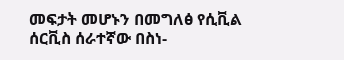መፍታት መሆኑን በመግለፅ የሲቪል ሰርቪስ ሰራተኛው በስነ-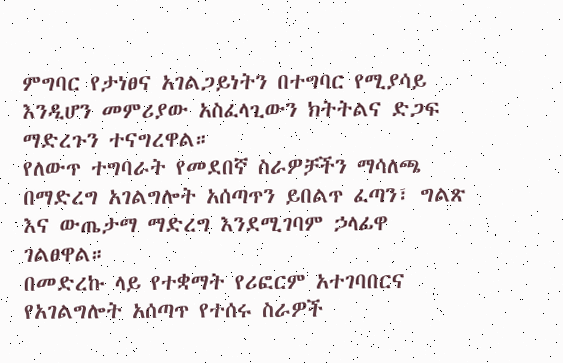ምግባር የታነፀና አገልጋይነትን በተግባር የሚያሳይ እንዲሆን መምሪያው አስፈላጊውን ክትትልና ድጋፍ ማድረጉን ተናግረዋል።
የለውጥ ተግባራት የመደበኛ ስራዎቻችን ማሳለጫ በማድረግ አገልግሎት አሰጣጥን ይበልጥ ፈጣን፣ ግልጽ እና ውጤታማ ማድረግ እንደሚገባም ኃላፊዋ ገልፀዋል።
በመድረኩ ላይ የተቋማት የሪፎርም አተገባበርና የአገልግሎት አሰጣጥ የተሰሩ ስራዎች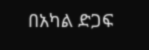በአካል ድጋፍ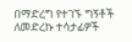በማድረግ የተገኙ ግኝቶች ለመድረኩ ተሳታፊዎች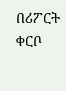በሪፖርት ቀርቦ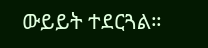ውይይት ተደርጓል።